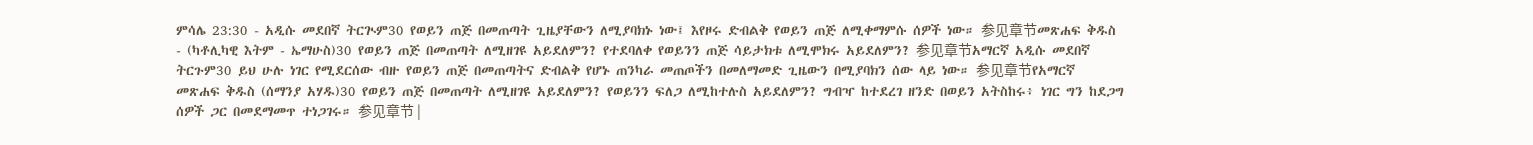ምሳሌ 23:30 - አዲሱ መደበኛ ትርጒም30 የወይን ጠጅ በመጠጣት ጊዜያቸውን ለሚያባክኑ ነው፤ እየዞሩ ድብልቅ የወይን ጠጅ ለሚቀማምሱ ሰዎች ነው። 参见章节መጽሐፍ ቅዱስ - (ካቶሊካዊ እትም - ኤማሁስ)30 የወይን ጠጅ በመጠጣት ለሚዘገዩ አይደለምን? የተደባለቀ የወይንን ጠጅ ሳይታክቱ ለሚሞክሩ አይደለምን? 参见章节አማርኛ አዲሱ መደበኛ ትርጉም30 ይህ ሁሉ ነገር የሚደርሰው ብዙ የወይን ጠጅ በመጠጣትና ድብልቅ የሆኑ ጠንካራ መጠጦችን በመለማመድ ጊዜውን በሚያባክን ሰው ላይ ነው። 参见章节የአማርኛ መጽሐፍ ቅዱስ (ሰማንያ አሃዱ)30 የወይን ጠጅ በመጠጣት ለሚዘገዩ አይደለምን? የወይንን ፍለጋ ለሚከተሉስ አይደለምን? ግብዣ ከተደረገ ዘንድ በወይን አትስከሩ፥ ነገር ግን ከደጋግ ሰዎች ጋር በመደማመጥ ተነጋገሩ። 参见章节 |